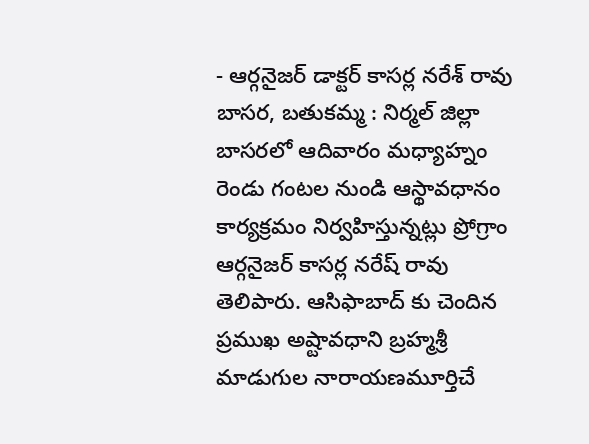- ఆర్గనైజర్ డాక్టర్ కాసర్ల నరేశ్ రావు
బాసర, బతుకమ్మ : నిర్మల్ జిల్లా బాసరలో ఆదివారం మధ్యాహ్నం రెండు గంటల నుండి ఆస్థావధానం కార్యక్రమం నిర్వహిస్తున్నట్లు ప్రోగ్రాం ఆర్గనైజర్ కాసర్ల నరేష్ రావు తెలిపారు. ఆసిఫాబాద్ కు చెందిన ప్రముఖ అష్టావధాని బ్రహ్మశ్రీ మాడుగుల నారాయణమూర్తిచే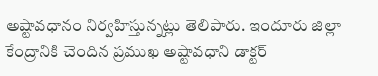అష్టావధానం నిర్వహిస్తున్నట్లు తెలిపారు. ఇందూరు జిల్లా కేంద్రానికి చెందిన ప్రముఖ అష్టావధాని డాక్టర్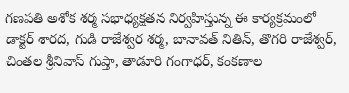గణపతి అశోక శర్మ సభాధ్యక్షతన నిర్వహిస్తున్న ఈ కార్యక్రమంలో డాక్టర్ శారద, గుడి రాజేశ్వర శర్మ, బానావత్ నితిన్, తొగరి రాజేశ్వర్, చింతల శ్రీనివాస్ గుప్తా, తాడూరి గంగాధర్, కంకణాల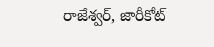రాజేశ్వర్, జారీకోట్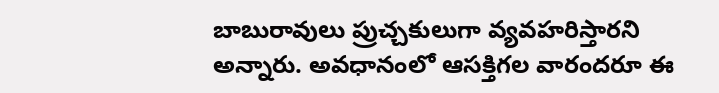బాబురావులు ప్రుచ్చకులుగా వ్యవహరిస్తారని అన్నారు. అవధానంలో ఆసక్తిగల వారందరూ ఈ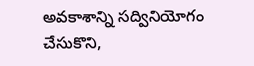అవకాశాన్ని సద్వినియోగం చేసుకొని,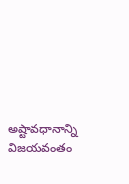అష్టావధానాన్ని విజయవంతం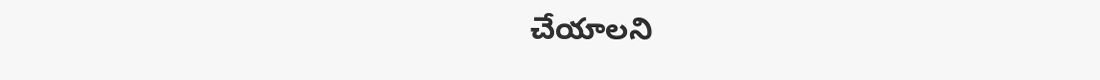చేయాలని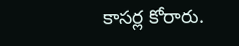కాసర్ల కోరారు.